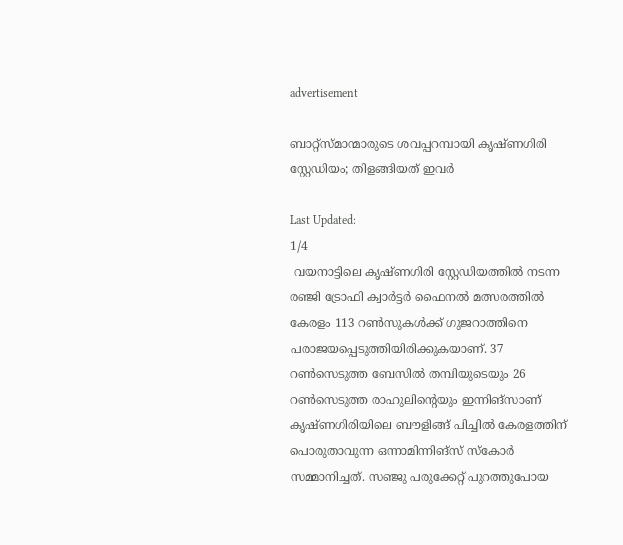advertisement

ബാറ്റ്‌സ്മാന്മാരുടെ ശവപ്പറമ്പായി കൃഷ്ണഗിരി സ്റ്റേഡിയം; തിളങ്ങിയത് ഇവര്‍

Last Updated:
1/4
 വയനാട്ടിലെ കൃഷ്ണഗിരി സ്റ്റേഡിയത്തില്‍ നടന്ന രഞ്ജി ട്രോഫി ക്വാര്‍ട്ടര്‍ ഫൈനല്‍ മത്സരത്തില്‍ കേരളം 113 റണ്‍സുകള്‍ക്ക് ഗുജറാത്തിനെ പരാജയപ്പെടുത്തിയിരിക്കുകയാണ്. 37 റണ്‍സെടുത്ത ബേസില്‍ തമ്പിയുടെയും 26 റണ്‍സെടുത്ത രാഹുലിന്റെയും ഇന്നിങ്‌സാണ് കൃഷ്ണഗിരിയിലെ ബൗളിങ്ങ് പിച്ചില്‍ കേരളത്തിന് പൊരുതാവുന്ന ഒന്നാമിന്നിങ്‌സ് സ്‌കോര്‍ സമ്മാനിച്ചത്. സഞ്ജു പരുക്കേറ്റ് പുറത്തുപോയ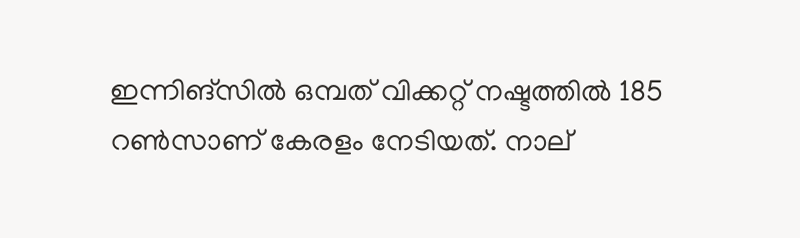ഇന്നിങ്‌സില്‍ ഒമ്പത് വിക്കറ്റ് നഷ്ടത്തില്‍ 185 റണ്‍സാണ് കേരളം നേടിയത്. നാല്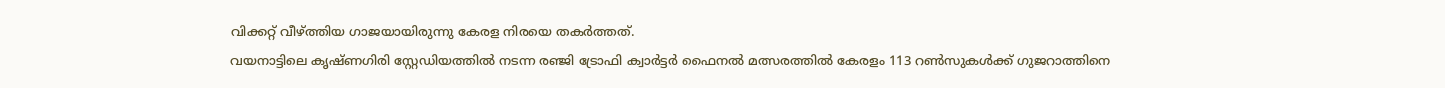വിക്കറ്റ് വീഴ്ത്തിയ ഗാജയായിരുന്നു കേരള നിരയെ തകര്‍ത്തത്.
വയനാട്ടിലെ കൃഷ്ണഗിരി സ്റ്റേഡിയത്തില്‍ നടന്ന രഞ്ജി ട്രോഫി ക്വാര്‍ട്ടര്‍ ഫൈനല്‍ മത്സരത്തില്‍ കേരളം 113 റണ്‍സുകള്‍ക്ക് ഗുജറാത്തിനെ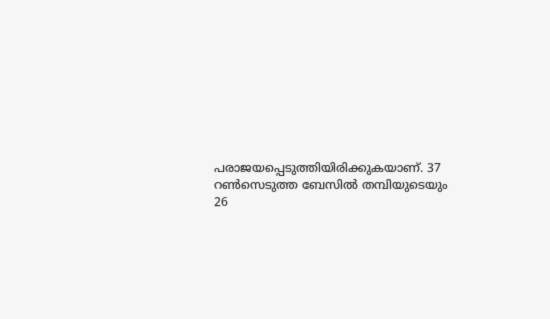പരാജയപ്പെടുത്തിയിരിക്കുകയാണ്. 37 റണ്‍സെടുത്ത ബേസില്‍ തമ്പിയുടെയും 26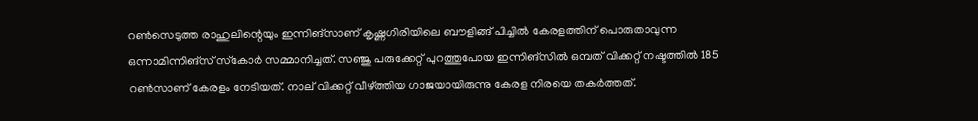റണ്‍സെടുത്ത രാഹുലിന്റെയും ഇന്നിങ്‌സാണ് കൃഷ്ണഗിരിയിലെ ബൗളിങ്ങ് പിച്ചില്‍ കേരളത്തിന് പൊരുതാവുന്ന ഒന്നാമിന്നിങ്‌സ് സ്‌കോര്‍ സമ്മാനിച്ചത്. സഞ്ജു പരുക്കേറ്റ് പുറത്തുപോയ ഇന്നിങ്‌സില്‍ ഒമ്പത് വിക്കറ്റ് നഷ്ടത്തില്‍ 185 റണ്‍സാണ് കേരളം നേടിയത്. നാല് വിക്കറ്റ് വീഴ്ത്തിയ ഗാജയായിരുന്നു കേരള നിരയെ തകര്‍ത്തത്.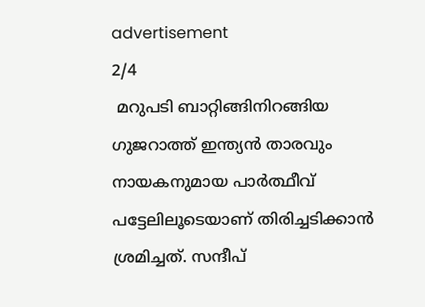advertisement
2/4
 മറുപടി ബാറ്റിങ്ങിനിറങ്ങിയ ഗുജറാത്ത് ഇന്ത്യന്‍ താരവും നായകനുമായ പാര്‍ത്ഥീവ് പട്ടേലിലൂടെയാണ് തിരിച്ചടിക്കാന്‍ ശ്രമിച്ചത്. സന്ദീപ്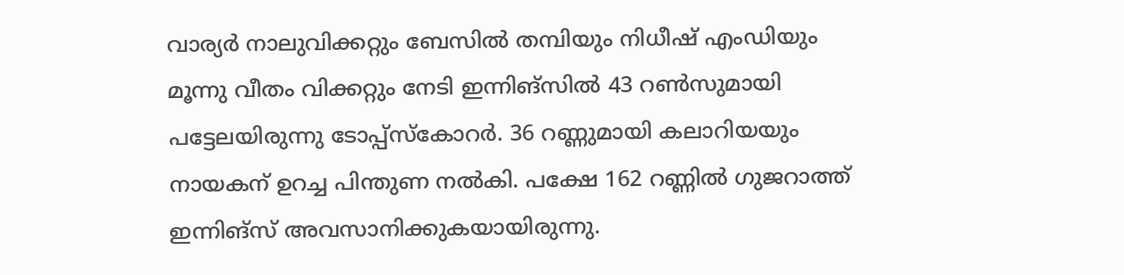വാര്യര്‍ നാലുവിക്കറ്റും ബേസില്‍ തമ്പിയും നിധീഷ് എംഡിയും മൂന്നു വീതം വിക്കറ്റും നേടി ഇന്നിങ്‌സില്‍ 43 റണ്‍സുമായി പട്ടേലയിരുന്നു ടോപ്പ്‌സ്‌കോറര്‍. 36 റണ്ണുമായി കലാറിയയും നായകന് ഉറച്ച പിന്തുണ നല്‍കി. പക്ഷേ 162 റണ്ണില്‍ ഗുജറാത്ത് ഇന്നിങ്‌സ് അവസാനിക്കുകയായിരുന്നു.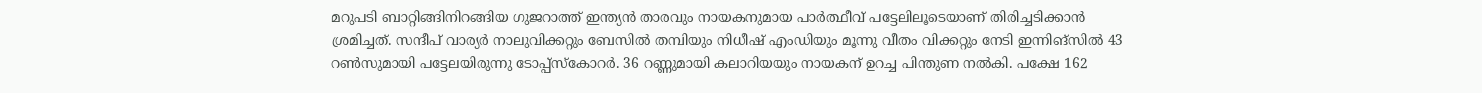മറുപടി ബാറ്റിങ്ങിനിറങ്ങിയ ഗുജറാത്ത് ഇന്ത്യന്‍ താരവും നായകനുമായ പാര്‍ത്ഥീവ് പട്ടേലിലൂടെയാണ് തിരിച്ചടിക്കാന്‍ ശ്രമിച്ചത്. സന്ദീപ് വാര്യര്‍ നാലുവിക്കറ്റും ബേസില്‍ തമ്പിയും നിധീഷ് എംഡിയും മൂന്നു വീതം വിക്കറ്റും നേടി ഇന്നിങ്‌സില്‍ 43 റണ്‍സുമായി പട്ടേലയിരുന്നു ടോപ്പ്‌സ്‌കോറര്‍. 36 റണ്ണുമായി കലാറിയയും നായകന് ഉറച്ച പിന്തുണ നല്‍കി. പക്ഷേ 162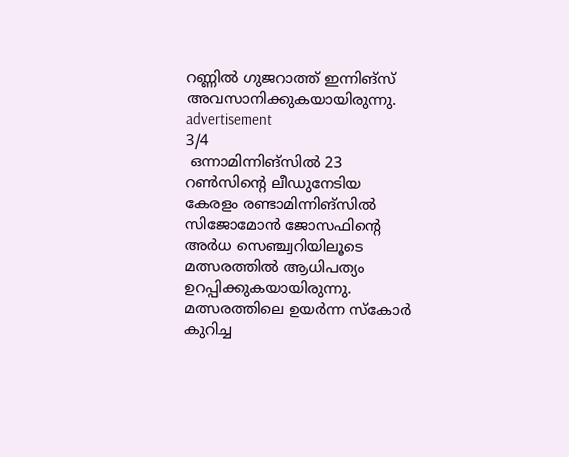റണ്ണില്‍ ഗുജറാത്ത് ഇന്നിങ്‌സ് അവസാനിക്കുകയായിരുന്നു.
advertisement
3/4
 ഒന്നാമിന്നിങ്‌സില്‍ 23 റണ്‍സിന്റെ ലീഡുനേടിയ കേരളം രണ്ടാമിന്നിങ്‌സില്‍ സിജോമോന്‍ ജോസഫിന്റെ അര്‍ധ സെഞ്ച്വറിയിലൂടെ മത്സരത്തില്‍ ആധിപത്യം ഉറപ്പിക്കുകയായിരുന്നു. മത്സരത്തിലെ ഉയര്‍ന്ന സ്‌കോര്‍ കുറിച്ച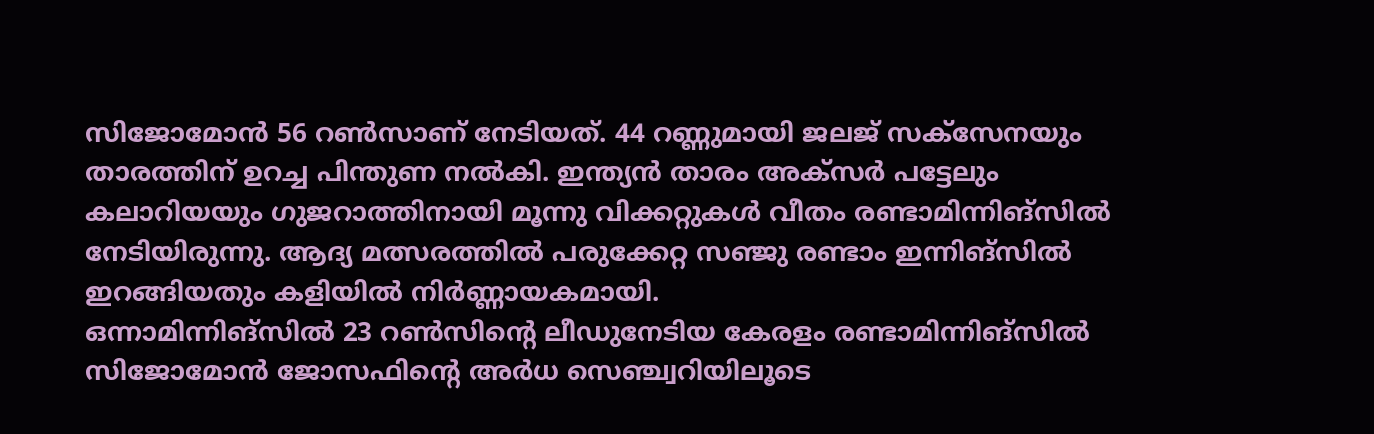സിജോമോന്‍ 56 റണ്‍സാണ് നേടിയത്. 44 റണ്ണുമായി ജലജ് സക്‌സേനയും താരത്തിന് ഉറച്ച പിന്തുണ നല്‍കി. ഇന്ത്യന്‍ താരം അക്‌സര്‍ പട്ടേലും കലാറിയയും ഗുജറാത്തിനായി മൂന്നു വിക്കറ്റുകള്‍ വീതം രണ്ടാമിന്നിങ്‌സില്‍ നേടിയിരുന്നു. ആദ്യ മത്സരത്തില്‍ പരുക്കേറ്റ സഞ്ജു രണ്ടാം ഇന്നിങ്‌സില്‍ ഇറങ്ങിയതും കളിയില്‍ നിര്‍ണ്ണായകമായി.
ഒന്നാമിന്നിങ്‌സില്‍ 23 റണ്‍സിന്റെ ലീഡുനേടിയ കേരളം രണ്ടാമിന്നിങ്‌സില്‍ സിജോമോന്‍ ജോസഫിന്റെ അര്‍ധ സെഞ്ച്വറിയിലൂടെ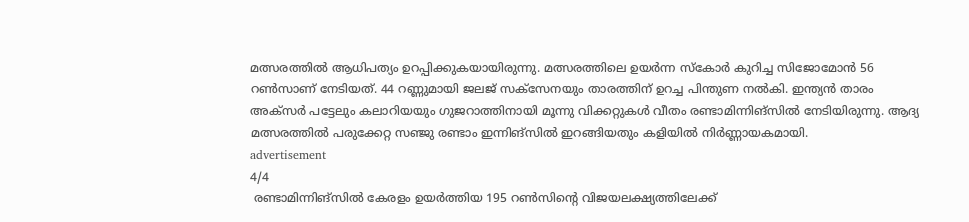മത്സരത്തില്‍ ആധിപത്യം ഉറപ്പിക്കുകയായിരുന്നു. മത്സരത്തിലെ ഉയര്‍ന്ന സ്‌കോര്‍ കുറിച്ച സിജോമോന്‍ 56 റണ്‍സാണ് നേടിയത്. 44 റണ്ണുമായി ജലജ് സക്‌സേനയും താരത്തിന് ഉറച്ച പിന്തുണ നല്‍കി. ഇന്ത്യന്‍ താരം അക്‌സര്‍ പട്ടേലും കലാറിയയും ഗുജറാത്തിനായി മൂന്നു വിക്കറ്റുകള്‍ വീതം രണ്ടാമിന്നിങ്‌സില്‍ നേടിയിരുന്നു. ആദ്യ മത്സരത്തില്‍ പരുക്കേറ്റ സഞ്ജു രണ്ടാം ഇന്നിങ്‌സില്‍ ഇറങ്ങിയതും കളിയില്‍ നിര്‍ണ്ണായകമായി.
advertisement
4/4
 രണ്ടാമിന്നിങ്‌സില്‍ കേരളം ഉയര്‍ത്തിയ 195 റണ്‍സിന്റെ വിജയലക്ഷ്യത്തിലേക്ക്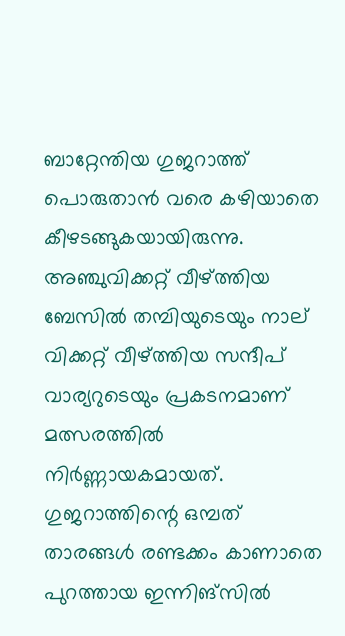ബാറ്റേന്തിയ ഗുജറാത്ത് പൊരുതാന്‍ വരെ കഴിയാതെ കീഴടങ്ങുകയായിരുന്നു. അഞ്ചുവിക്കറ്റ് വീഴ്ത്തിയ ബേസില്‍ തമ്പിയുടെയും നാല് വിക്കറ്റ് വീഴ്ത്തിയ സന്ദീപ് വാര്യറുടെയും പ്രകടനമാണ് മത്സരത്തില്‍ നിര്‍ണ്ണായകമായത്. ഗുജറാത്തിന്റെ ഒമ്പത് താരങ്ങള്‍ രണ്ടക്കം കാണാതെ പുറത്തായ ഇന്നിങ്‌സില്‍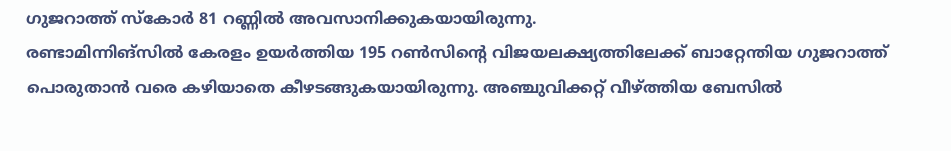ഗുജറാത്ത് സ്‌കോര്‍ 81 റണ്ണില്‍ അവസാനിക്കുകയായിരുന്നു.
രണ്ടാമിന്നിങ്‌സില്‍ കേരളം ഉയര്‍ത്തിയ 195 റണ്‍സിന്റെ വിജയലക്ഷ്യത്തിലേക്ക് ബാറ്റേന്തിയ ഗുജറാത്ത് പൊരുതാന്‍ വരെ കഴിയാതെ കീഴടങ്ങുകയായിരുന്നു. അഞ്ചുവിക്കറ്റ് വീഴ്ത്തിയ ബേസില്‍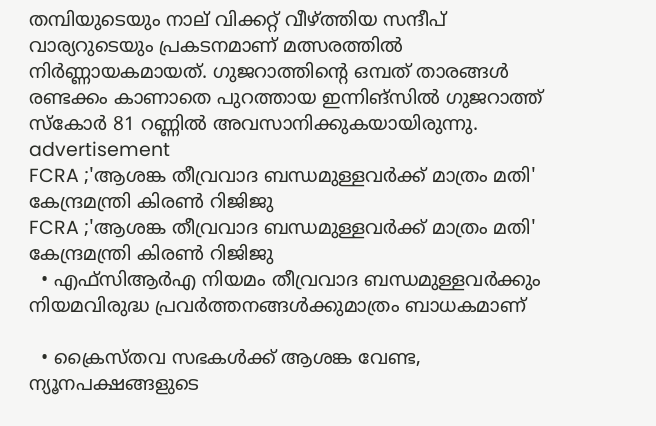തമ്പിയുടെയും നാല് വിക്കറ്റ് വീഴ്ത്തിയ സന്ദീപ് വാര്യറുടെയും പ്രകടനമാണ് മത്സരത്തില്‍ നിര്‍ണ്ണായകമായത്. ഗുജറാത്തിന്റെ ഒമ്പത് താരങ്ങള്‍ രണ്ടക്കം കാണാതെ പുറത്തായ ഇന്നിങ്‌സില്‍ ഗുജറാത്ത് സ്‌കോര്‍ 81 റണ്ണില്‍ അവസാനിക്കുകയായിരുന്നു.
advertisement
FCRA ;'ആശങ്ക തീവ്രവാദ ബന്ധമുള്ളവർക്ക് മാത്രം മതി' കേന്ദ്രമന്ത്രി കിരണ്‍ റിജിജു
FCRA ;'ആശങ്ക തീവ്രവാദ ബന്ധമുള്ളവർക്ക് മാത്രം മതി' കേന്ദ്രമന്ത്രി കിരണ്‍ റിജിജു
  • എഫ്‌സിആർഎ നിയമം തീവ്രവാദ ബന്ധമുള്ളവർക്കും നിയമവിരുദ്ധ പ്രവർത്തനങ്ങൾക്കുമാത്രം ബാധകമാണ്

  • ക്രൈസ്തവ സഭകൾക്ക് ആശങ്ക വേണ്ട, ന്യൂനപക്ഷങ്ങളുടെ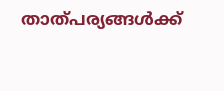താത്പര്യങ്ങൾക്ക്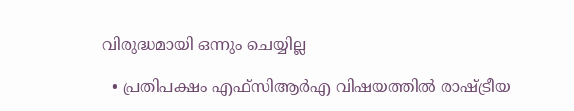വിരുദ്ധമായി ഒന്നും ചെയ്യില്ല

  • പ്രതിപക്ഷം എഫ്‌സിആർഎ വിഷയത്തിൽ രാഷ്ട്രീയ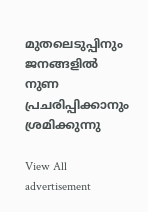മുതലെടുപ്പിനും ജനങ്ങളിൽ നുണ പ്രചരിപ്പിക്കാനും ശ്രമിക്കുന്നു

View All
advertisement